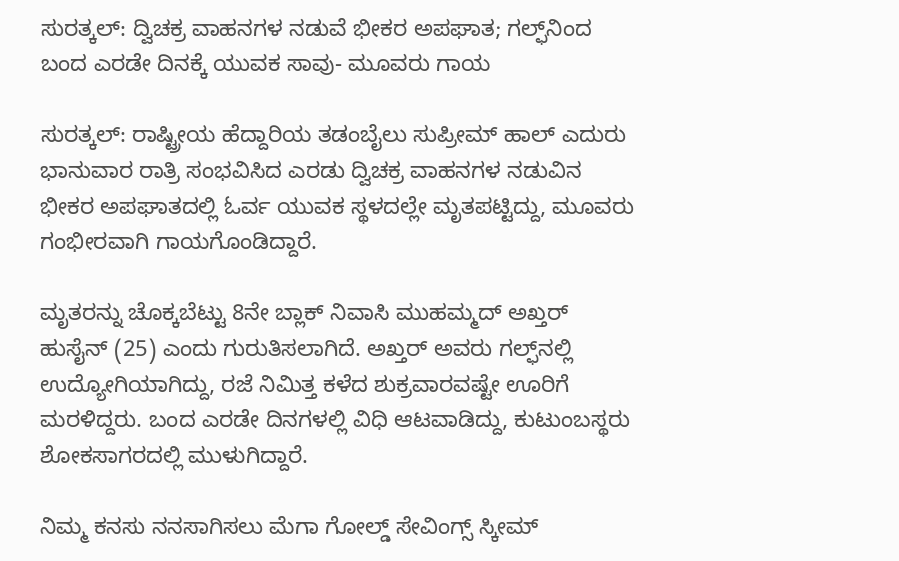ಸುರತ್ಕಲ್: ದ್ವಿಚಕ್ರ ವಾಹನಗಳ ನಡುವೆ ಭೀಕರ ಅಪಘಾತ; ಗಲ್ಫ್‌ನಿಂದ ಬಂದ ಎರಡೇ ದಿನಕ್ಕೆ ಯುವಕ ಸಾವು- ಮೂವರು ಗಾಯ

ಸುರತ್ಕಲ್: ರಾಷ್ಟ್ರೀಯ ಹೆದ್ದಾರಿಯ ತಡಂಬೈಲು ಸುಪ್ರೀಮ್ ಹಾಲ್ ಎದುರು ಭಾನುವಾರ ರಾತ್ರಿ ಸಂಭವಿಸಿದ ಎರಡು ದ್ವಿಚಕ್ರ ವಾಹನಗಳ ನಡುವಿನ ಭೀಕರ ಅಪಘಾತದಲ್ಲಿ ಓರ್ವ ಯುವಕ ಸ್ಥಳದಲ್ಲೇ ಮೃತಪಟ್ಟಿದ್ದು, ಮೂವರು ಗಂಭೀರವಾಗಿ ಗಾಯಗೊಂಡಿದ್ದಾರೆ.

ಮೃತರನ್ನು ಚೊಕ್ಕಬೆಟ್ಟು 8ನೇ ಬ್ಲಾಕ್ ನಿವಾಸಿ ಮುಹಮ್ಮದ್ ಅಖ್ತರ್ ಹುಸೈನ್ (25) ಎಂದು ಗುರುತಿಸಲಾಗಿದೆ. ಅಖ್ತರ್ ಅವರು ಗಲ್ಫ್‌ನಲ್ಲಿ ಉದ್ಯೋಗಿಯಾಗಿದ್ದು, ರಜೆ ನಿಮಿತ್ತ ಕಳೆದ ಶುಕ್ರವಾರವಷ್ಟೇ ಊರಿಗೆ ಮರಳಿದ್ದರು. ಬಂದ ಎರಡೇ ದಿನಗಳಲ್ಲಿ ವಿಧಿ ಆಟವಾಡಿದ್ದು, ಕುಟುಂಬಸ್ಥರು ಶೋಕಸಾಗರದಲ್ಲಿ ಮುಳುಗಿದ್ದಾರೆ.

ನಿಮ್ಮ ಕನಸು ನನಸಾಗಿಸಲು ಮೆಗಾ ಗೋಲ್ಡ್ ಸೇವಿಂಗ್ಸ್ ಸ್ಕೀಮ್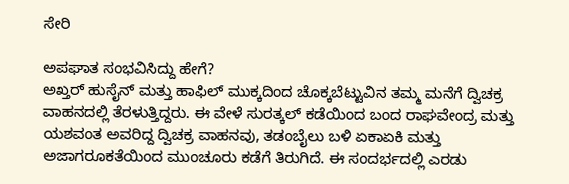ಸೇರಿ

ಅಪಘಾತ ಸಂಭವಿಸಿದ್ದು ಹೇಗೆ?
ಅಖ್ತರ್ ಹುಸೈನ್ ಮತ್ತು ಹಾಫಿಲ್ ಮುಕ್ಕದಿಂದ ಚೊಕ್ಕಬೆಟ್ಟುವಿನ ತಮ್ಮ ಮನೆಗೆ ದ್ವಿಚಕ್ರ ವಾಹನದಲ್ಲಿ ತೆರಳುತ್ತಿದ್ದರು. ಈ ವೇಳೆ ಸುರತ್ಕಲ್ ಕಡೆಯಿಂದ ಬಂದ ರಾಘವೇಂದ್ರ ಮತ್ತು ಯಶವಂತ ಅವರಿದ್ದ ದ್ವಿಚಕ್ರ ವಾಹನವು, ತಡಂಬೈಲು ಬಳಿ ಏಕಾಏಕಿ ಮತ್ತು ಅಜಾಗರೂಕತೆಯಿಂದ ಮುಂಚೂರು ಕಡೆಗೆ ತಿರುಗಿದೆ. ಈ ಸಂದರ್ಭದಲ್ಲಿ ಎರಡು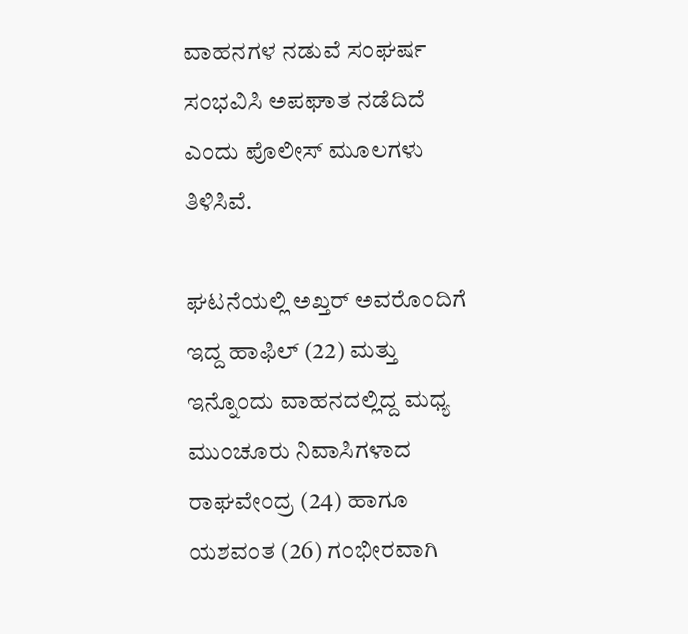ವಾಹನಗಳ ನಡುವೆ ಸಂಘರ್ಷ ಸಂಭವಿಸಿ ಅಪಘಾತ ನಡೆದಿದೆ ಎಂದು ಪೊಲೀಸ್ ಮೂಲಗಳು ತಿಳಿಸಿವೆ.

ಘಟನೆಯಲ್ಲಿ ಅಖ್ತರ್ ಅವರೊಂದಿಗೆ ಇದ್ದ ಹಾಫಿಲ್ (22) ಮತ್ತು ಇನ್ನೊಂದು ವಾಹನದಲ್ಲಿದ್ದ ಮಧ್ಯ ಮುಂಚೂರು ನಿವಾಸಿಗಳಾದ ರಾಘವೇಂದ್ರ (24) ಹಾಗೂ ಯಶವಂತ (26) ಗಂಭೀರವಾಗಿ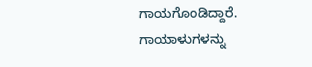ಗಾಯಗೊಂಡಿದ್ದಾರೆ. ಗಾಯಾಳುಗಳನ್ನು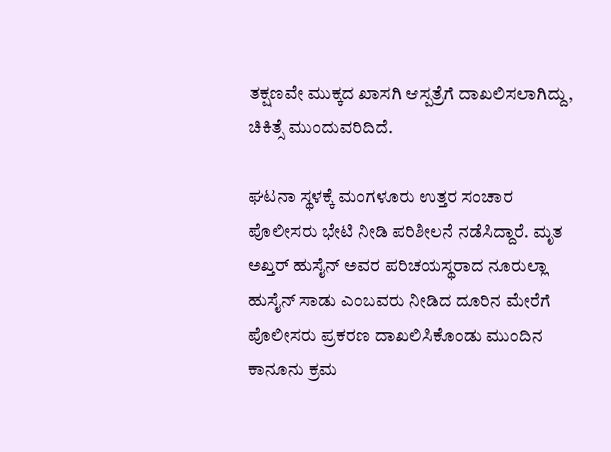ತಕ್ಷಣವೇ ಮುಕ್ಕದ ಖಾಸಗಿ ಆಸ್ಪತ್ರೆಗೆ ದಾಖಲಿಸಲಾಗಿದ್ದು, ಚಿಕಿತ್ಸೆ ಮುಂದುವರಿದಿದೆ.

ಘಟನಾ ಸ್ಥಳಕ್ಕೆ ಮಂಗಳೂರು ಉತ್ತರ ಸಂಚಾರ ಪೊಲೀಸರು ಭೇಟಿ ನೀಡಿ ಪರಿಶೀಲನೆ ನಡೆಸಿದ್ದಾರೆ. ಮೃತ ಅಖ್ತರ್ ಹುಸೈನ್ ಅವರ ಪರಿಚಯಸ್ಥರಾದ ನೂರುಲ್ಲಾ ಹುಸೈನ್ ಸಾಡು ಎಂಬವರು ನೀಡಿದ ದೂರಿನ ಮೇರೆಗೆ ಪೊಲೀಸರು ಪ್ರಕರಣ ದಾಖಲಿಸಿಕೊಂಡು ಮುಂದಿನ ಕಾನೂನು ಕ್ರಮ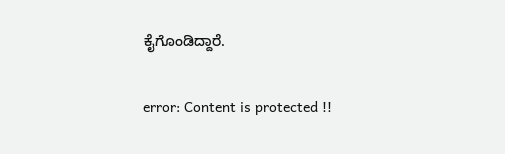ಕೈಗೊಂಡಿದ್ದಾರೆ.

error: Content is protected !!